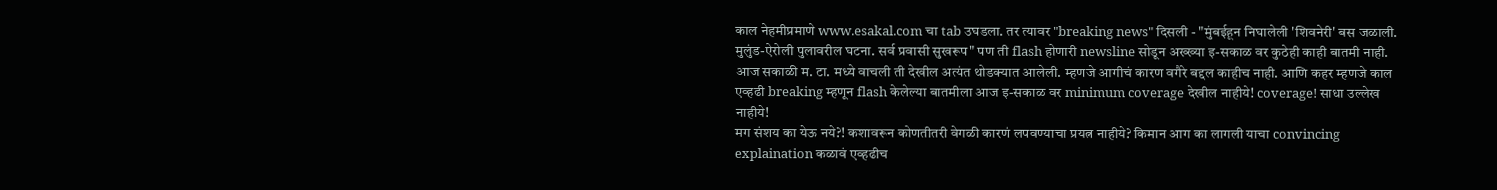काल नेहमीप्रमाणे www.esakal.com चा tab उघडला. तर त्यावर "breaking news" दिसली - "मुंबईहून निघालेली 'शिवनेरी' बस जळाली. मुलुंड-ऐरोली पुलावरील घटना. सर्व प्रवासी सुखरूप" पण ती flash होणारी newsline सोडून अख्ख्या इ-सकाळ वर कुठेही काही बातमी नाही. आज सकाळी म. टा. मध्ये वाचली ती देखील अत्यंत थोडक्यात आलेली. म्हणजे आगीचं कारण वगैरे बद्दल काहीच नाही. आणि कहर म्हणजे काल एव्हढी breaking म्हणून flash केलेल्या बातमीला आज इ-सकाळ वर minimum coverage देखील नाहीये! coverage! साधा उल्लेख नाहीये!
मग संशय का येऊ नये?! कशावरून कोणतीतरी वेगळी कारणं लपवण्याचा प्रयत्न नाहीये? किमान आग का लागली याचा convincing explaination कळावं एव्हढीच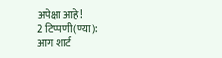अपेक्षा आहे!
2 टिप्पणी(ण्या):
आग शार्ट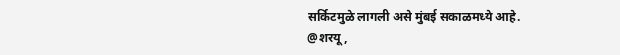सर्किटमुळे लागली असे मुंबई सकाळमध्ये आहे.
@शरयू,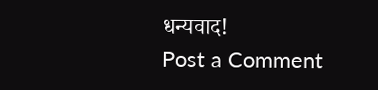धन्यवाद!
Post a Comment